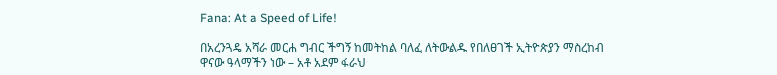Fana: At a Speed of Life!

በአረንጓዴ አሻራ መርሐ ግብር ችግኝ ከመትከል ባለፈ ለትውልዱ የበለፀገች ኢትዮጵያን ማስረከብ ዋናው ዓላማችን ነው – አቶ አደም ፋራህ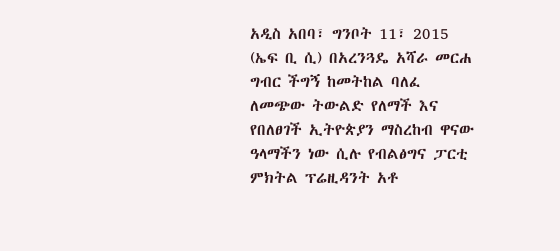አዲስ አበባ፣ ግንቦት 11፣ 2015 (ኤፍ ቢ ሲ) በአረንጓዴ አሻራ መርሐ ግብር ችግኝ ከመትከል ባለፈ ለመጭው ትውልድ የለማች እና የበለፀገች ኢትዮጵያን ማስረከብ ዋናው ዓላማችን ነው ሲሉ የብልፅግና ፓርቲ ምክትል ፕሬዚዳንት አቶ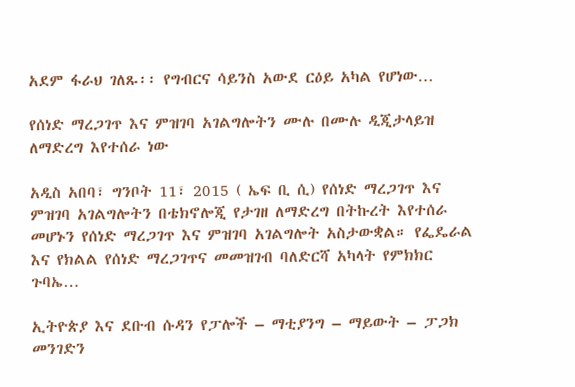አደም ፋራህ ገለጹ፡፡ የግብርና ሳይንስ አውደ ርዕይ አካል የሆነው…

የሰነድ ማረጋገጥ እና ምዝገባ አገልግሎትን ሙሉ በሙሉ ዲጂታላይዝ ለማድረግ እየተሰራ ነው

አዲስ አበባ፣ ግንቦት 11፣ 2015 ( ኤፍ ቢ ሲ) የሰነድ ማረጋገጥ እና ምዝገባ አገልግሎትን በቴክኖሎጂ የታገዘ ለማድረግ በትኩረት እየተሰራ መሆኑን የሰነድ ማረጋገጥ እና ምዝገባ አገልግሎት አስታውቋል። የፌዴራል እና የክልል የሰነድ ማረጋገጥና መመዝገብ ባለድርሻ አካላት የምክክር ጉባኤ…

ኢትዮጵያ እና ደቡብ ሱዳን የፓሎች – ማቲያንግ – ማይውት – ፓጋክ መንገድን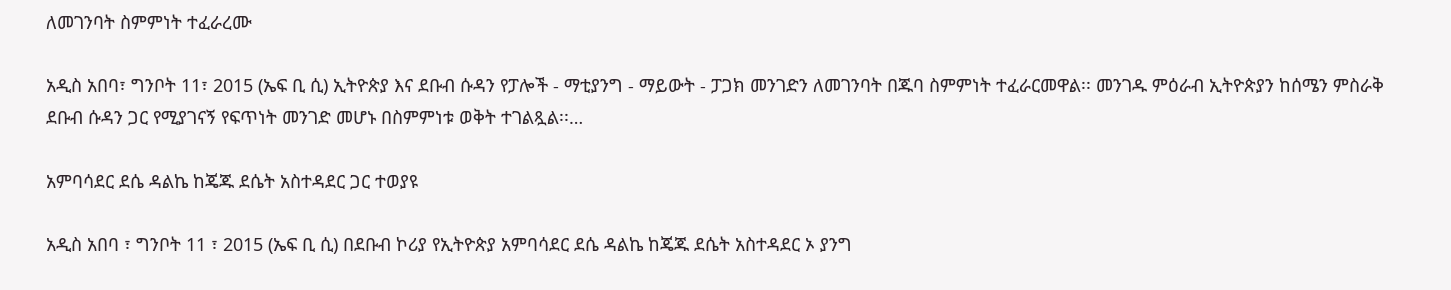ለመገንባት ስምምነት ተፈራረሙ

አዲስ አበባ፣ ግንቦት 11፣ 2015 (ኤፍ ቢ ሲ) ኢትዮጵያ እና ደቡብ ሱዳን የፓሎች - ማቲያንግ - ማይውት - ፓጋክ መንገድን ለመገንባት በጁባ ስምምነት ተፈራርመዋል፡፡ መንገዱ ምዕራብ ኢትዮጵያን ከሰሜን ምስራቅ ደቡብ ሱዳን ጋር የሚያገናኝ የፍጥነት መንገድ መሆኑ በስምምነቱ ወቅት ተገልጿል፡፡…

አምባሳደር ደሴ ዳልኬ ከጄጁ ደሴት አስተዳደር ጋር ተወያዩ

አዲስ አበባ ፣ ግንቦት 11 ፣ 2015 (ኤፍ ቢ ሲ) በደቡብ ኮሪያ የኢትዮጵያ አምባሳደር ደሴ ዳልኬ ከጄጁ ደሴት አስተዳደር ኦ ያንግ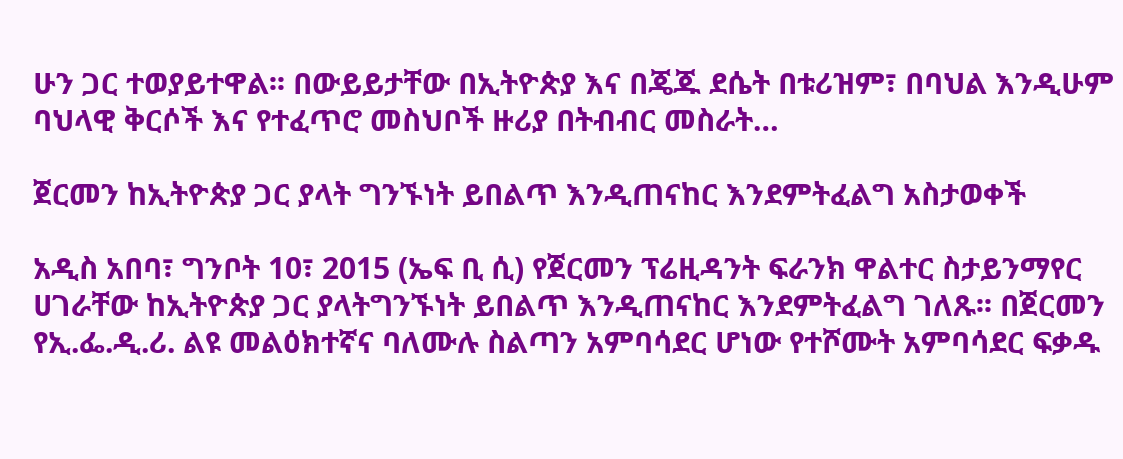ሁን ጋር ተወያይተዋል፡፡ በውይይታቸው በኢትዮጵያ እና በጄጁ ደሴት በቱሪዝም፣ በባህል እንዲሁም ባህላዊ ቅርሶች እና የተፈጥሮ መስህቦች ዙሪያ በትብብር መስራት…

ጀርመን ከኢትዮጵያ ጋር ያላት ግንኙነት ይበልጥ እንዲጠናከር እንደምትፈልግ አስታወቀች

አዲስ አበባ፣ ግንቦት 10፣ 2015 (ኤፍ ቢ ሲ) የጀርመን ፕሬዚዳንት ፍራንክ ዋልተር ስታይንማየር ሀገራቸው ከኢትዮጵያ ጋር ያላትግንኙነት ይበልጥ እንዲጠናከር እንደምትፈልግ ገለጹ፡፡ በጀርመን የኢ.ፌ.ዲ.ሪ. ልዩ መልዕክተኛና ባለሙሉ ስልጣን አምባሳደር ሆነው የተሾሙት አምባሳደር ፍቃዱ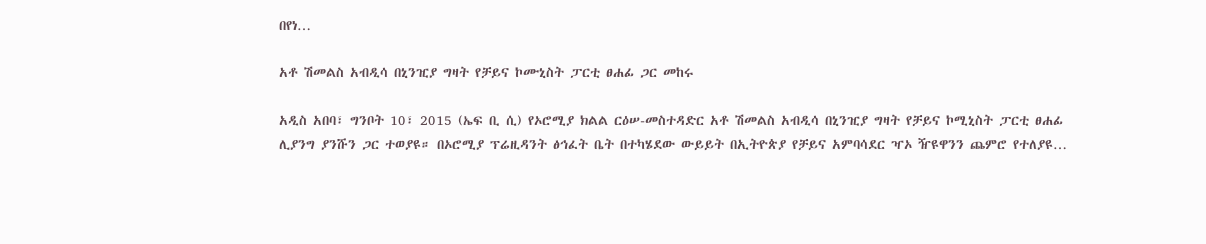በየነ…

አቶ ሽመልስ አብዲሳ በኒንዢያ ግዛት የቻይና ኮሙኒስት ፓርቲ ፀሐፊ ጋር መከሩ

አዲስ አበባ፣ ግንቦት 10፣ 2015 (ኤፍ ቢ ሲ) የኦሮሚያ ክልል ርዕሠ-መስተዳድር አቶ ሽመልስ አብዲሳ በኒንዢያ ግዛት የቻይና ኮሚኒስት ፓርቲ ፀሐፊ ሊያንግ ያንሹን ጋር ተወያዩ። በኦሮሚያ ፕሬዚዳንት ፅኅፈት ቤት በተካሄደው ውይይት በኢትዮጵያ የቻይና አምባሳደር ዣኦ ዥዩዋንን ጨምሮ የተለያዩ…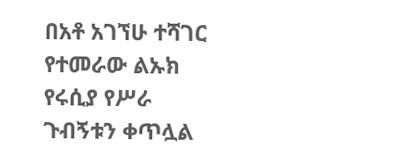በአቶ አገኘሁ ተሻገር የተመራው ልኡክ የሩሲያ የሥራ ጉብኝቱን ቀጥሏል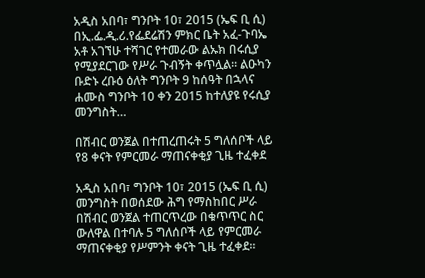አዲስ አበባ፣ ግንቦት 10፣ 2015 (ኤፍ ቢ ሲ) በኢ.ፌ.ዲ.ሪ.የፌደሬሽን ምክር ቤት አፈ-ጉባኤ አቶ አገኘሁ ተሻገር የተመራው ልኡክ በሩሲያ የሚያደርገው የሥራ ጉብኝት ቀጥሏል፡፡ ልዑካን ቡድኑ ረቡዕ ዕለት ግንቦት 9 ከሰዓት በኋላና ሐሙስ ግንቦት 10 ቀን 2015 ከተለያዩ የሩሲያ መንግስት…

በሽብር ወንጀል በተጠረጠሩት 5 ግለሰቦች ላይ የ8 ቀናት የምርመራ ማጠናቀቂያ ጊዜ ተፈቀደ

አዲስ አበባ፣ ግንቦት 10፣ 2015 (ኤፍ ቢ ሲ) መንግስት በወሰደው ሕግ የማስከበር ሥራ በሽብር ወንጀል ተጠርጥረው በቁጥጥር ስር ውለዋል በተባሉ 5 ግለሰቦች ላይ የምርመራ ማጠናቀቂያ የሥምንት ቀናት ጊዜ ተፈቀደ።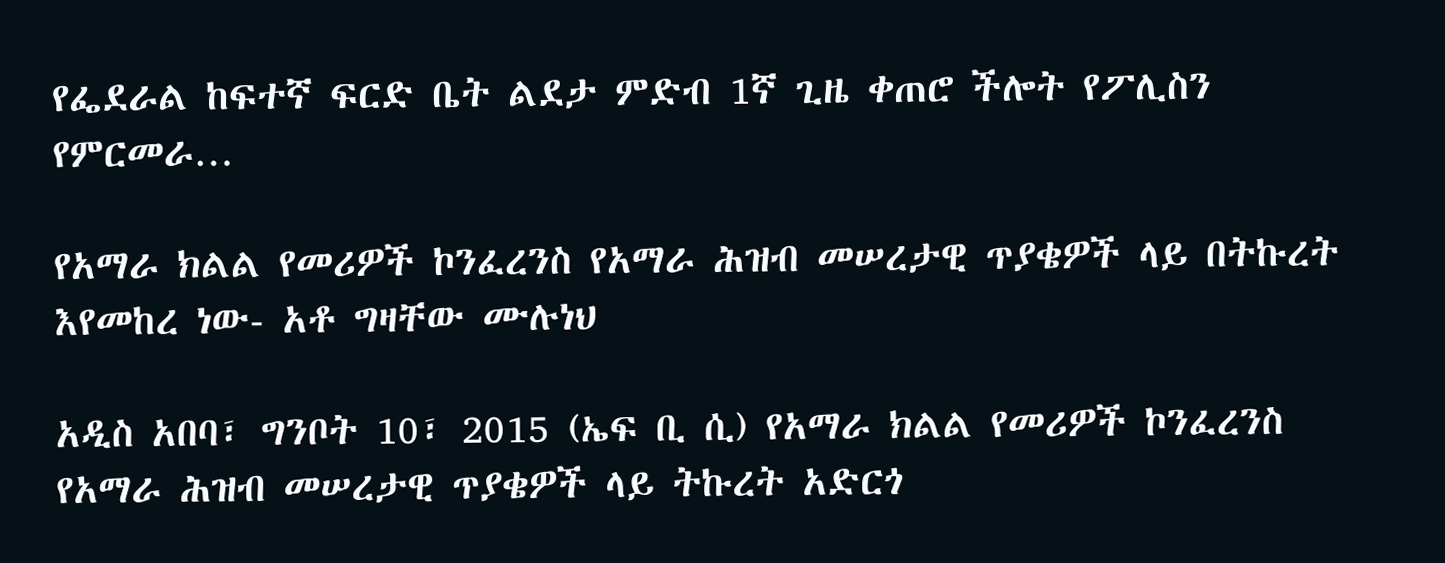የፌደራል ከፍተኛ ፍርድ ቤት ልደታ ምድብ 1ኛ ጊዜ ቀጠሮ ችሎት የፖሊስን የምርመራ…

የአማራ ክልል የመሪዎች ኮንፈረንስ የአማራ ሕዝብ መሠረታዊ ጥያቄዎች ላይ በትኩረት እየመከረ ነው- አቶ ግዛቸው ሙሉነህ

አዲስ አበባ፣ ግንቦት 10፣ 2015 (ኤፍ ቢ ሲ) የአማራ ክልል የመሪዎች ኮንፈረንስ የአማራ ሕዝብ መሠረታዊ ጥያቄዎች ላይ ትኩረት አድርጎ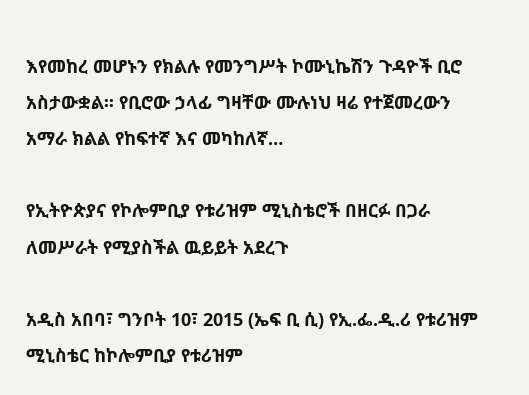እየመከረ መሆኑን የክልሉ የመንግሥት ኮሙኒኬሽን ጉዳዮች ቢሮ አስታውቋል፡፡ የቢሮው ኃላፊ ግዛቸው ሙሉነህ ዛሬ የተጀመረውን አማራ ክልል የከፍተኛ እና መካከለኛ…

የኢትዮጵያና የኮሎምቢያ የቱሪዝም ሚኒስቴሮች በዘርፉ በጋራ ለመሥራት የሚያስችል ዉይይት አደረጉ

አዲስ አበባ፣ ግንቦት 10፣ 2015 (ኤፍ ቢ ሲ) የኢ.ፌ.ዲ.ሪ የቱሪዝም ሚኒስቴር ከኮሎምቢያ የቱሪዝም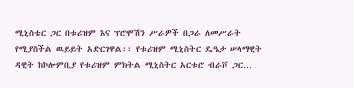ሚኒስቴር ጋር በቱሪዝም እና ፕሮሞሽን ሥራዎች በጋራ ለመሥራት የሚያስችል ዉይይት አድርገዋል፡፡ የቱሪዝም ሚኒስትር ዴዔታ ሠላማዊት ዳዊት ከኮሎምቢያ የቱሪዝም ምክትል ሚኒስትር አርቱሮ ብራቮ ጋር…